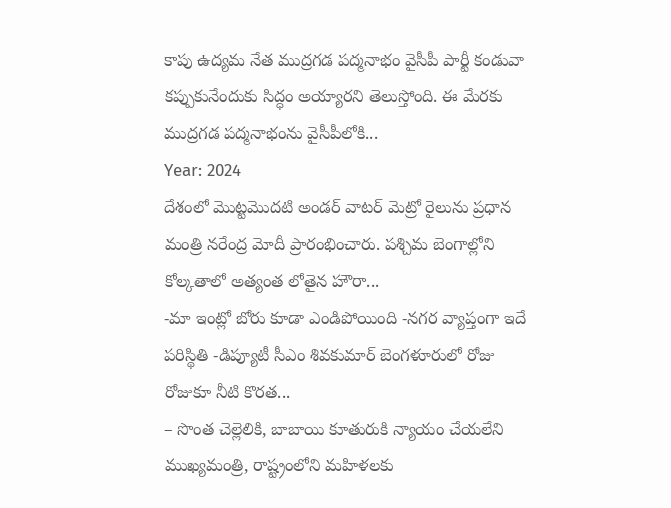కాపు ఉద్యమ నేత ముద్రగడ పద్మనాభం వైసీపీ పార్టీ కండువా కప్పుకునేందుకు సిద్ధం అయ్యారని తెలుస్తోంది. ఈ మేరకు ముద్రగడ పద్మనాభంను వైసీపీలోకి...
Year: 2024
దేశంలో మెుట్టమెుదటి అండర్ వాటర్ మెట్రో రైలును ప్రధాన మంత్రి నరేంద్ర మోదీ ప్రారంభించారు. పశ్చిమ బెంగాల్లోని కోల్కతాలో అత్యంత లోతైన హౌరా...
-మా ఇంట్లో బోరు కూడా ఎండిపోయింది -నగర వ్యాప్తంగా ఇదే పరిస్థితి -డిప్యూటీ సీఎం శివకుమార్ బెంగళూరులో రోజు రోజుకూ నీటి కొరత...
– సొంత చెల్లెలికి, బాబాయి కూతురుకి న్యాయం చేయలేని ముఖ్యమంత్రి, రాష్ట్రంలోని మహిళలకు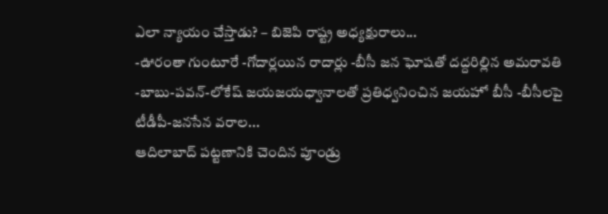ఎలా న్యాయం చేస్తాడు? – బిజెపి రాష్ట్ర అధ్యక్షురాలు...
-ఊరంతా గుంటూరే -గోదార్లయిన రాదార్లు -బీసీ జన ఘోషతో దద్దరిల్లిన అమరావతి -బాబు-పవన్-లోకేష్ జయజయధ్వానాలతో ప్రతిధ్వనించిన జయహో బీసీ -బీసీలపై టీడీపీ-జనసేన వరాల...
ఆదిలాబాద్ పట్టణానికి చెందిన పూండ్రు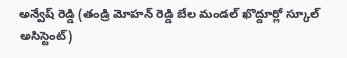అన్వేష్ రెడ్డి (తండ్రి మోహన్ రెడ్డి బేల మండల్ ఖొద్దూర్లో స్కూల్ అసిస్టెంట్)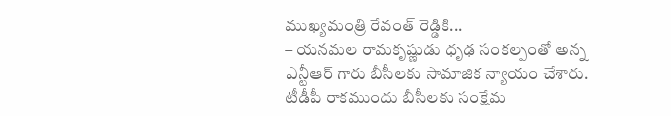ముఖ్యమంత్రి రేవంత్ రెడ్డికి...
– యనమల రామకృష్ణుడు ధృఢ సంకల్పంతో అన్న ఎన్టీఆర్ గారు బీసీలకు సామాజిక న్యాయం చేశారు. టీడీపీ రాకముందు బీసీలకు సంక్షేమ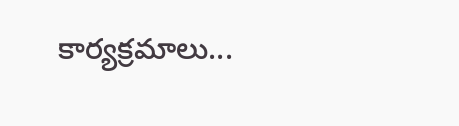కార్యక్రమాలు...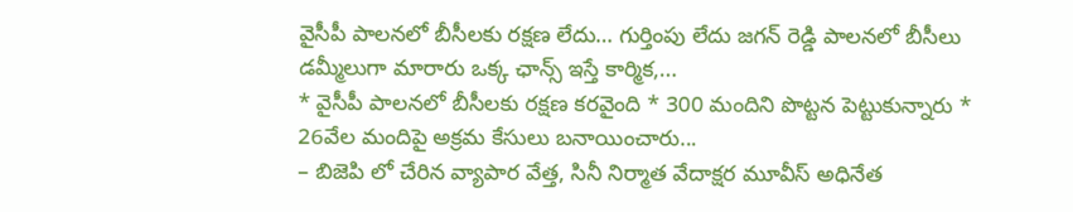వైసీపీ పాలనలో బీసీలకు రక్షణ లేదు… గుర్తింపు లేదు జగన్ రెడ్డి పాలనలో బీసీలు డమ్మీలుగా మారారు ఒక్క ఛాన్స్ ఇస్తే కార్మిక,...
* వైసీపీ పాలనలో బీసీలకు రక్షణ కరవైంది * 300 మందిని పొట్టన పెట్టుకున్నారు * 26వేల మందిపై అక్రమ కేసులు బనాయించారు...
– బిజెపి లో చేరిన వ్యాపార వేత్త, సినీ నిర్మాత వేదాక్షర మూవీస్ అధినేత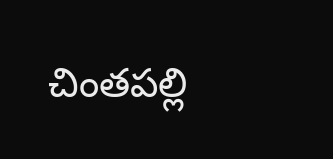చింతపల్లి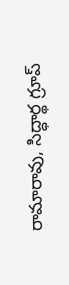రామారావు, సిద్ధార్థ గ్రూప్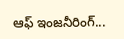ఆఫ్ ఇంజనీరింగ్...